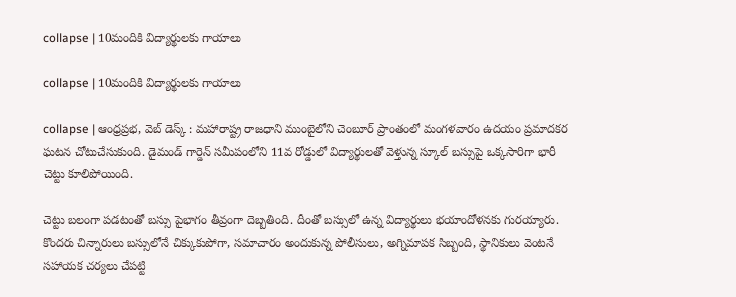collapse | 10మందికి విద్యార్థులకు గాయాలు

collapse | 10మందికి విద్యార్థులకు గాయాలు

collapse | ఆంధ్రప్రభ, వెబ్ డెస్క్ : మహారాష్ట్ర రాజధాని ముంబైలోని చెంబూర్ ప్రాంతంలో మంగళవారం ఉదయం ప్రమాదకర ఘటన చోటుచేసుకుంది. డైమండ్ గార్డెన్ సమీపంలోని 11వ రోడ్డులో విద్యార్థులతో వెళ్తున్న స్కూల్ బస్సుపై ఒక్కసారిగా భారీ చెట్టు కూలిపోయింది.

చెట్టు బలంగా పడటంతో బస్సు పైభాగం తీవ్రంగా దెబ్బతింది. దీంతో బస్సులో ఉన్న విద్యార్థులు భయాందోళనకు గురయ్యారు. కొందరు చిన్నారులు బస్సులోనే చిక్కుకుపోగా, సమాచారం అందుకున్న పోలీసులు, అగ్నిమాపక సిబ్బంది, స్థానికులు వెంటనే సహాయక చర్యలు చేపట్టి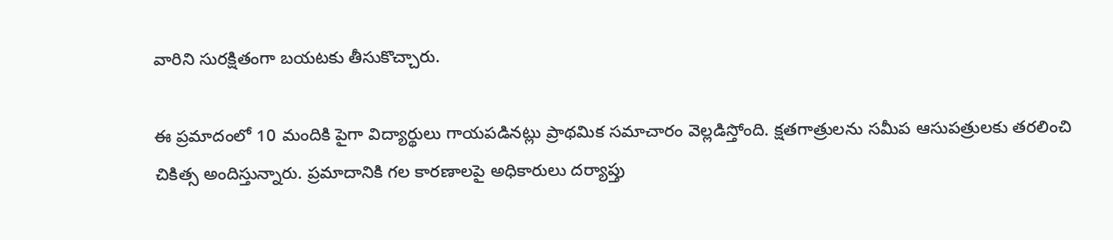వారిని సురక్షితంగా బయటకు తీసుకొచ్చారు.

ఈ ప్రమాదంలో 10 మందికి పైగా విద్యార్థులు గాయపడినట్లు ప్రాథమిక సమాచారం వెల్లడిస్తోంది. క్షతగాత్రులను సమీప ఆసుపత్రులకు తరలించి చికిత్స అందిస్తున్నారు. ప్రమాదానికి గల కారణాలపై అధికారులు దర్యాప్తు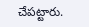చేపట్టారు.